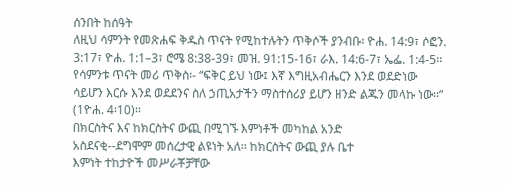ሰንበት ከሰዓት
ለዚህ ሳምንት የመጽሐፍ ቅዱስ ጥናት የሚከተሉትን ጥቅሶች ያንብቡ፡ ዮሐ. 14:9፣ ሶፎን. 3:17፣ ዮሐ. 1:1–3፣ ሮሜ 8:38-39፣ መዝ. 91:15-16፣ ራእ. 14:6-7፣ ኤፌ. 1:4-5፡፡
የሳምንቱ ጥናት መሪ ጥቅስ፡- “ፍቅር ይህ ነው፤ እኛ እግዚአብሔርን እንደ ወደድነው ሳይሆን እርሱ እንደ ወደደንና ስለ ኃጢአታችን ማስተሰሪያ ይሆን ዘንድ ልጁን መላኩ ነው፡፡” (1ዮሐ. 4፡10)፡፡
በክርስትና እና ከክርስትና ውጪ በሚገኙ እምነቶች መካከል አንድ
አስደናቂ--ደግሞም መሰረታዊ ልዩነት አለ፡፡ ከክርስትና ውጪ ያሉ ቤተ
እምነት ተከታዮች መሥራቾቻቸው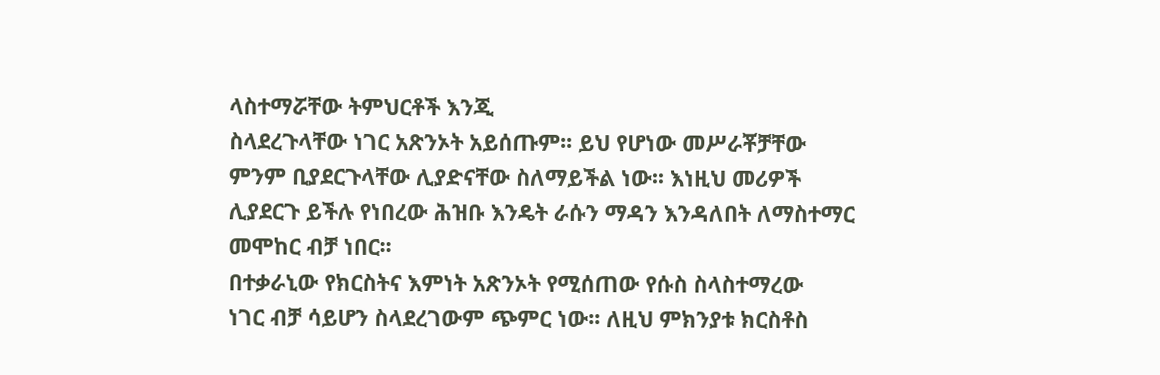ላስተማሯቸው ትምህርቶች እንጂ
ስላደረጉላቸው ነገር አጽንኦት አይሰጡም፡፡ ይህ የሆነው መሥራቾቻቸው
ምንም ቢያደርጉላቸው ሊያድናቸው ስለማይችል ነው፡፡ እነዚህ መሪዎች
ሊያደርጉ ይችሉ የነበረው ሕዝቡ እንዴት ራሱን ማዳን እንዳለበት ለማስተማር
መሞከር ብቻ ነበር፡፡
በተቃራኒው የክርስትና እምነት አጽንኦት የሚሰጠው የሱስ ስላስተማረው
ነገር ብቻ ሳይሆን ስላደረገውም ጭምር ነው፡፡ ለዚህ ምክንያቱ ክርስቶስ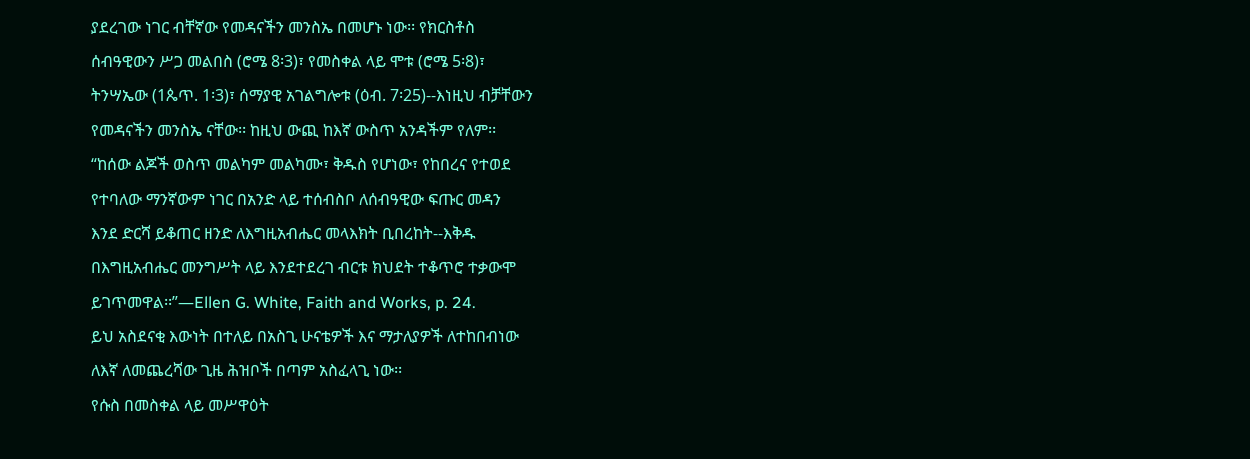ያደረገው ነገር ብቸኛው የመዳናችን መንስኤ በመሆኑ ነው፡፡ የክርስቶስ
ሰብዓዊውን ሥጋ መልበስ (ሮሜ 8፡3)፣ የመስቀል ላይ ሞቱ (ሮሜ 5፡8)፣
ትንሣኤው (1ጴጥ. 1፡3)፣ ሰማያዊ አገልግሎቱ (ዕብ. 7፡25)--እነዚህ ብቻቸውን
የመዳናችን መንስኤ ናቸው፡፡ ከዚህ ውጪ ከእኛ ውስጥ አንዳችም የለም፡፡
“ከሰው ልጆች ወስጥ መልካም መልካሙ፣ ቅዱስ የሆነው፣ የከበረና የተወደ
የተባለው ማንኛውም ነገር በአንድ ላይ ተሰብስቦ ለሰብዓዊው ፍጡር መዳን
እንደ ድርሻ ይቆጠር ዘንድ ለእግዚአብሔር መላእክት ቢበረከት--እቅዱ
በእግዚአብሔር መንግሥት ላይ እንደተደረገ ብርቱ ክህደት ተቆጥሮ ተቃውሞ
ይገጥመዋል፡፡”—Ellen G. White, Faith and Works, p. 24.
ይህ አስደናቂ እውነት በተለይ በአስጊ ሁናቴዎች እና ማታለያዎች ለተከበብነው
ለእኛ ለመጨረሻው ጊዜ ሕዝቦች በጣም አስፈላጊ ነው፡፡
የሱስ በመስቀል ላይ መሥዋዕት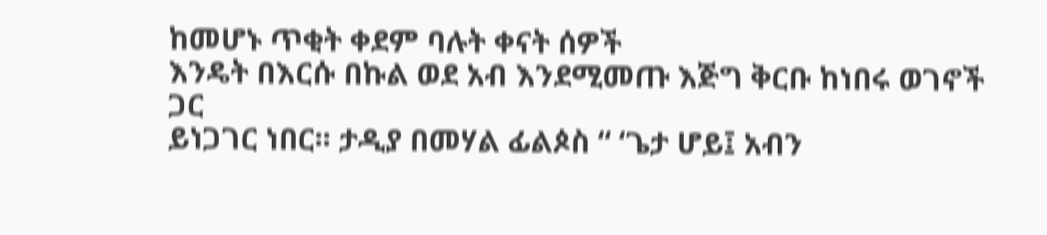ከመሆኑ ጥቂት ቀደም ባሉት ቀናት ሰዎች
እንዴት በእርሱ በኩል ወደ አብ እንደሚመጡ እጅግ ቅርቡ ከነበሩ ወገኖች ጋር
ይነጋገር ነበር፡፡ ታዲያ በመሃል ፊልጶስ “ ‘ጌታ ሆይ፤ አብን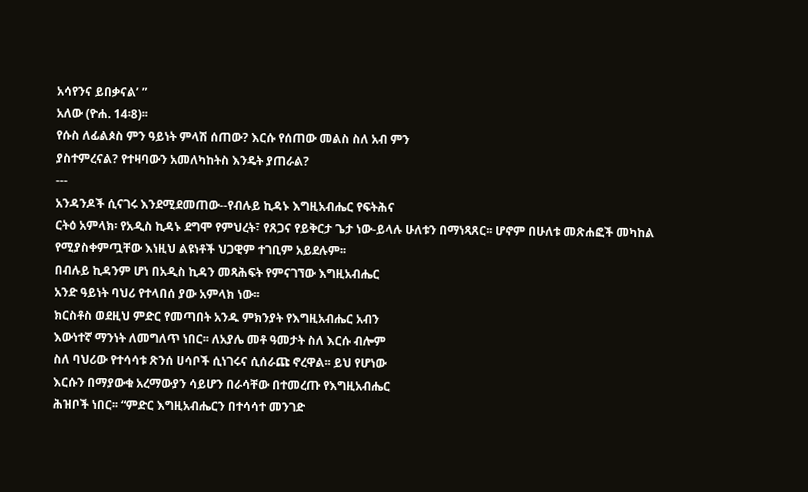አሳየንና ይበቃናል’ ”
አለው (ዮሐ. 14፡8)፡፡
የሱስ ለፊልጶስ ምን ዓይነት ምላሽ ሰጠው? እርሱ የሰጠው መልስ ስለ አብ ምን
ያስተምረናል? የተዛባውን አመለካከትስ እንዴት ያጠራል?
---
አንዳንዶች ሲናገሩ እንደሚደመጠው--የብሉይ ኪዳኑ እግዚአብሔር የፍትሕና
ርትዕ አምላክ፡ የአዲስ ኪዳኑ ደግሞ የምህረት፣ የጸጋና የይቅርታ ጌታ ነው-ይላሉ ሁለቱን በማነጻጸር፡፡ ሆኖም በሁለቱ መጽሐፎች መካከል
የሚያስቀምጧቸው እነዚህ ልዩነቶች ህጋዊም ተገቢም አይደሉም፡፡
በብሉይ ኪዳንም ሆነ በአዲስ ኪዳን መጻሕፍት የምናገኘው እግዚአብሔር
አንድ ዓይነት ባህሪ የተላበሰ ያው አምላክ ነው፡፡
ክርስቶስ ወደዚህ ምድር የመጣበት አንዱ ምክንያት የእግዚአብሔር አብን
እውነተኛ ማንነት ለመግለጥ ነበር፡፡ ለአያሌ መቶ ዓመታት ስለ እርሱ ብሎም
ስለ ባህሪው የተሳሳቱ ጽንሰ ሀሳቦች ሲነገሩና ሲሰራጩ ኖረዋል፡፡ ይህ የሆነው
እርሱን በማያውቁ አረማውያን ሳይሆን በራሳቸው በተመረጡ የእግዚአብሔር
ሕዝቦች ነበር፡፡ “ምድር እግዚአብሔርን በተሳሳተ መንገድ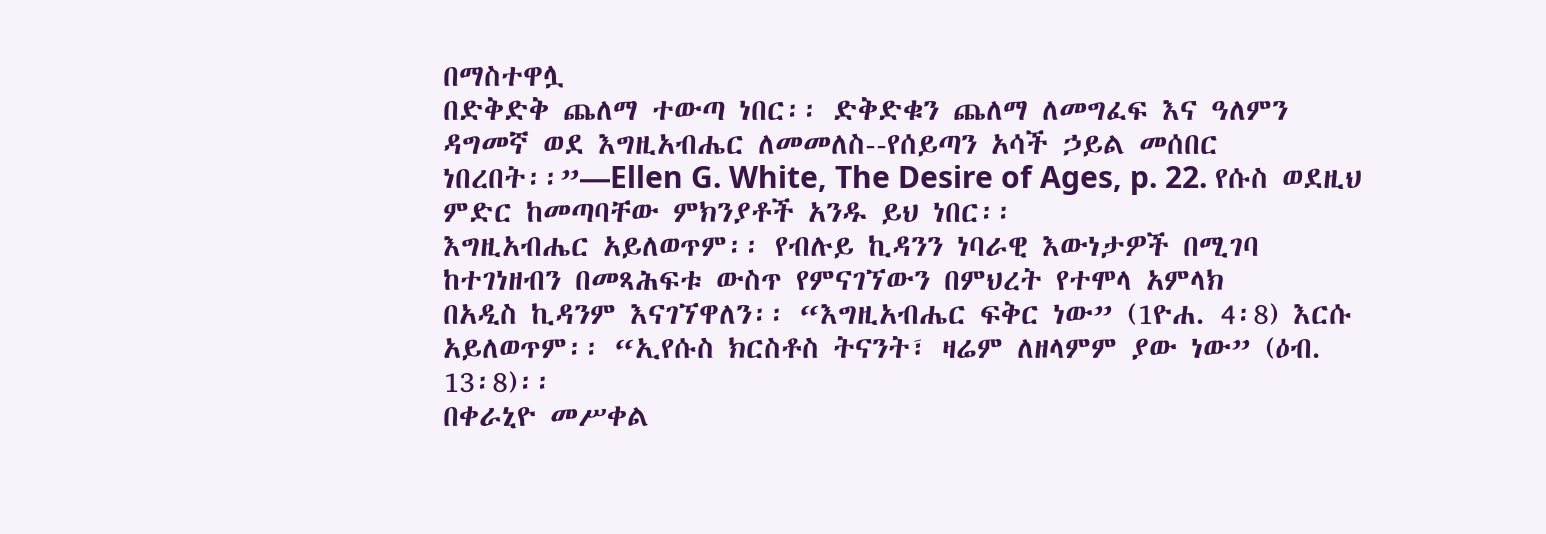በማስተዋሏ
በድቅድቅ ጨለማ ተውጣ ነበር፡፡ ድቅድቁን ጨለማ ለመግፈፍ እና ዓለምን
ዳግመኛ ወደ እግዚአብሔር ለመመለስ--የሰይጣን አሳች ኃይል መሰበር
ነበረበት፡፡”—Ellen G. White, The Desire of Ages, p. 22. የሱስ ወደዚህ
ምድር ከመጣባቸው ምክንያቶች አንዱ ይህ ነበር፡፡
እግዚአብሔር አይለወጥም፡፡ የብሉይ ኪዳንን ነባራዊ እውነታዎች በሚገባ
ከተገነዘብን በመጻሕፍቱ ውስጥ የምናገኘውን በምህረት የተሞላ አምላክ
በአዲስ ኪዳንም እናገኘዋለን፡፡ “እግዚአብሔር ፍቅር ነው” (1ዮሐ. 4፡8) እርሱ
አይለወጥም፡፡ “ኢየሱስ ክርስቶስ ትናንት፣ ዛሬም ለዘላምም ያው ነው” (ዕብ.
13፡8)፡፡
በቀራኒዮ መሥቀል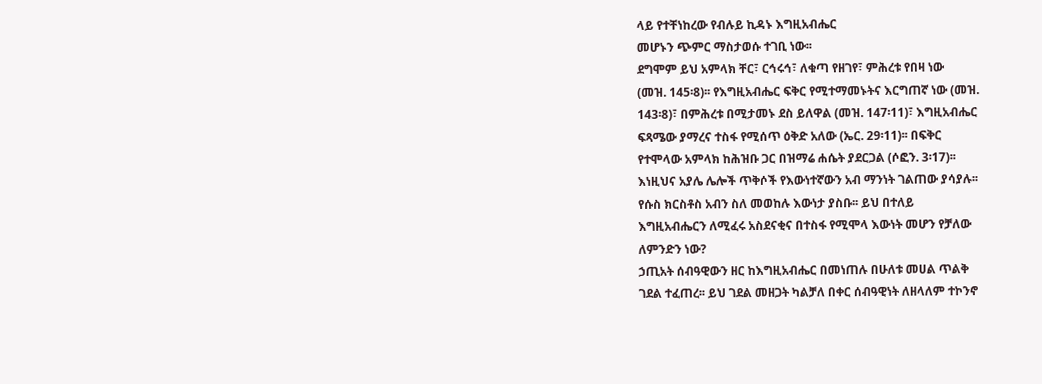ላይ የተቸነከረው የብሉይ ኪዳኑ እግዚአብሔር
መሆኑን ጭምር ማስታወሱ ተገቢ ነው፡፡
ደግሞም ይህ አምላክ ቸር፣ ርኅሩኅ፣ ለቁጣ የዘገየ፣ ምሕረቱ የበዛ ነው
(መዝ. 145፡8)፡፡ የእግዚአብሔር ፍቅር የሚተማመኑትና እርግጠኛ ነው (መዝ.
143፡8)፣ በምሕረቱ በሚታመኑ ደስ ይለዋል (መዝ. 147፡11)፣ እግዚአብሔር
ፍጻሜው ያማረና ተስፋ የሚሰጥ ዕቅድ አለው (ኤር. 29፡11)፡፡ በፍቅር
የተሞላው አምላክ ከሕዝቡ ጋር በዝማሬ ሐሴት ያደርጋል (ሶፎን. 3፡17)፡፡
እነዚህና አያሌ ሌሎች ጥቅሶች የእውነተኛውን አብ ማንነት ገልጠው ያሳያሉ፡፡
የሱስ ክርስቶስ አብን ስለ መወከሉ እውነታ ያስቡ፡፡ ይህ በተለይ
እግዚአብሔርን ለሚፈሩ አስደናቂና በተስፋ የሚሞላ እውነት መሆን የቻለው
ለምንድን ነው?
ኃጢአት ሰብዓዊውን ዘር ከእግዚአብሔር በመነጠሉ በሁለቱ መሀል ጥልቅ
ገደል ተፈጠረ፡፡ ይህ ገደል መዘጋት ካልቻለ በቀር ሰብዓዊነት ለዘላለም ተኮንኖ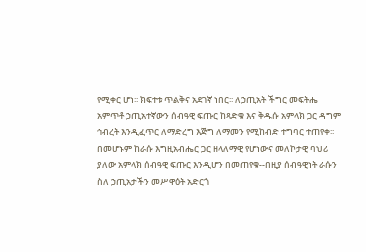የሚቀር ሆነ፡፡ ክፍተቱ ጥልቅና አደገኛ ነበር፡፡ ለኃጢአት ችግር መፍትሔ
አምጥቶ ኃጢአተኛውን ሰብዓዊ ፍጡር ከጻድቁ እና ቅዱሱ አምላክ ጋር ዳግም
ኅብረት እንዲፈጥር ለማድረግ እጅግ ለማመን የሚከብድ ተግባር ተጠየቀ፡፡
በመሆኑም ከራሱ እግዚአብሔር ጋር ዘላለማዊ የሆነውና መለኮታዊ ባህሪ
ያለው አምላክ ሰብዓዊ ፍጡር እንዲሆን በመጠየቁ--በዚያ ሰብዓዊነት ራሱን
ስለ ኃጢአታችን መሥዋዕት አድርጎ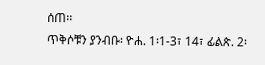ሰጠ፡፡
ጥቅሶቹን ያንብቡ፡ ዮሐ. 1፡1-3፣ 14፣ ፊልጵ. 2፡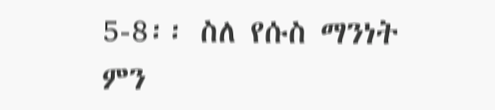5-8፡፡ ስለ የሱስ ማንነት
ምን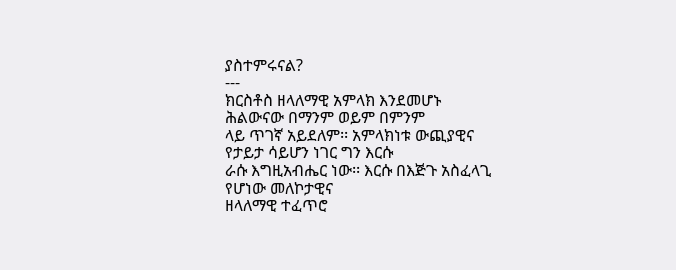ያስተምሩናል?
---
ክርስቶስ ዘላለማዊ አምላክ እንደመሆኑ ሕልውናው በማንም ወይም በምንም
ላይ ጥገኛ አይደለም፡፡ አምላክነቱ ውጪያዊና የታይታ ሳይሆን ነገር ግን እርሱ
ራሱ እግዚአብሔር ነው፡፡ እርሱ በእጅጉ አስፈላጊ የሆነው መለኮታዊና
ዘላለማዊ ተፈጥሮ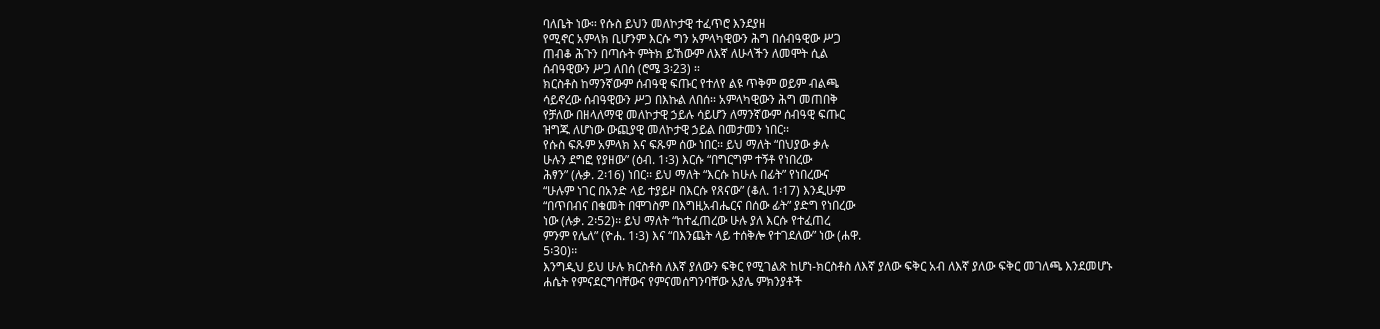ባለቤት ነው፡፡ የሱስ ይህን መለኮታዊ ተፈጥሮ እንደያዘ
የሚኖር አምላክ ቢሆንም እርሱ ግን አምላካዊውን ሕግ በሰብዓዊው ሥጋ
ጠብቆ ሕጉን በጣሱት ምትክ ይኸውም ለእኛ ለሁላችን ለመሞት ሲል
ሰብዓዊውን ሥጋ ለበሰ (ሮሜ 3፡23) ፡፡
ክርስቶስ ከማንኛውም ሰብዓዊ ፍጡር የተለየ ልዩ ጥቅም ወይም ብልጫ
ሳይኖረው ሰብዓዊውን ሥጋ በእኩል ለበሰ፡፡ አምላካዊውን ሕግ መጠበቅ
የቻለው በዘላለማዊ መለኮታዊ ኃይሉ ሳይሆን ለማንኛውም ሰብዓዊ ፍጡር
ዝግጁ ለሆነው ውጪያዊ መለኮታዊ ኃይል በመታመን ነበር፡፡
የሱስ ፍጹም አምላክ እና ፍጹም ሰው ነበር፡፡ ይህ ማለት “በህያው ቃሉ
ሁሉን ደግፎ የያዘው” (ዕብ. 1፡3) እርሱ “በግርግም ተኝቶ የነበረው
ሕፃን” (ሉቃ. 2፡16) ነበር፡፡ ይህ ማለት “እርሱ ከሁሉ በፊት” የነበረውና
“ሁሉም ነገር በአንድ ላይ ተያይዞ በእርሱ የጸናው” (ቆለ. 1፡17) እንዲሁም
“በጥበብና በቁመት በሞገስም በእግዚአብሔርና በሰው ፊት” ያድግ የነበረው
ነው (ሉቃ. 2፡52)፡፡ ይህ ማለት “ከተፈጠረው ሁሉ ያለ እርሱ የተፈጠረ
ምንም የሌለ” (ዮሐ. 1፡3) እና “በእንጨት ላይ ተሰቅሎ የተገደለው” ነው (ሐዋ.
5፡30)፡፡
እንግዲህ ይህ ሁሉ ክርስቶስ ለእኛ ያለውን ፍቅር የሚገልጽ ከሆነ-ክርስቶስ ለእኛ ያለው ፍቅር አብ ለእኛ ያለው ፍቅር መገለጫ እንደመሆኑ
ሐሴት የምናደርግባቸውና የምናመሰግንባቸው አያሌ ምክንያቶች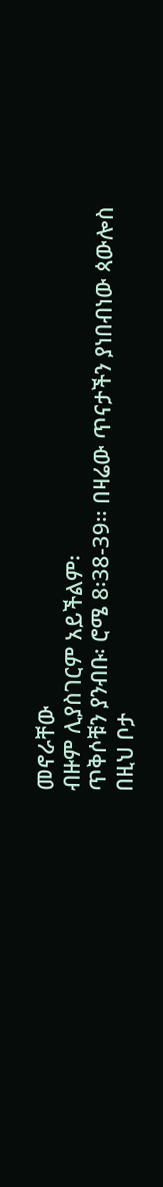መኖራቸው
ብዙም ሊያስገርም አይችልም፡
ጥቅሶቹን ያንብቡ፡ ሮሜ 8፡38-39፡፡ በዛሬው ጥናታችን ያነበብነው ጳውሎስ
በዚህ ቦታ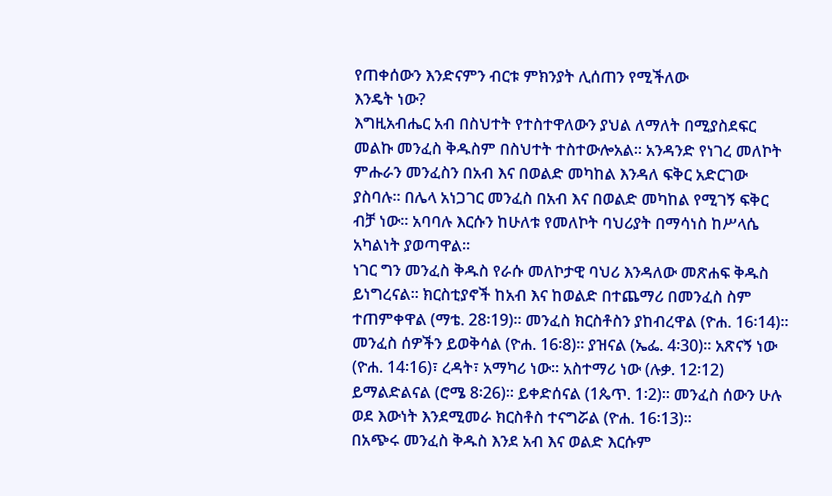የጠቀሰውን እንድናምን ብርቱ ምክንያት ሊሰጠን የሚችለው
እንዴት ነው?
እግዚአብሔር አብ በስህተት የተስተዋለውን ያህል ለማለት በሚያስደፍር
መልኩ መንፈስ ቅዱስም በስህተት ተስተውሎአል፡፡ አንዳንድ የነገረ መለኮት
ምሑራን መንፈስን በአብ እና በወልድ መካከል እንዳለ ፍቅር አድርገው
ያስባሉ፡፡ በሌላ አነጋገር መንፈስ በአብ እና በወልድ መካከል የሚገኝ ፍቅር
ብቻ ነው፡፡ አባባሉ እርሱን ከሁለቱ የመለኮት ባህሪያት በማሳነስ ከሥላሴ
አካልነት ያወጣዋል፡፡
ነገር ግን መንፈስ ቅዱስ የራሱ መለኮታዊ ባህሪ እንዳለው መጽሐፍ ቅዱስ
ይነግረናል፡፡ ክርስቲያኖች ከአብ እና ከወልድ በተጨማሪ በመንፈስ ስም
ተጠምቀዋል (ማቴ. 28፡19)፡፡ መንፈስ ክርስቶስን ያከብረዋል (ዮሐ. 16፡14)፡፡
መንፈስ ሰዎችን ይወቅሳል (ዮሐ. 16፡8)፡፡ ያዝናል (ኤፌ. 4፡30)፡፡ አጽናኝ ነው
(ዮሐ. 14፡16)፣ ረዳት፣ አማካሪ ነው፡፡ አስተማሪ ነው (ሉቃ. 12፡12)
ይማልድልናል (ሮሜ 8፡26)፡፡ ይቀድሰናል (1ጴጥ. 1፡2)፡፡ መንፈስ ሰውን ሁሉ
ወደ እውነት እንደሚመራ ክርስቶስ ተናግሯል (ዮሐ. 16፡13)፡፡
በአጭሩ መንፈስ ቅዱስ እንደ አብ እና ወልድ እርሱም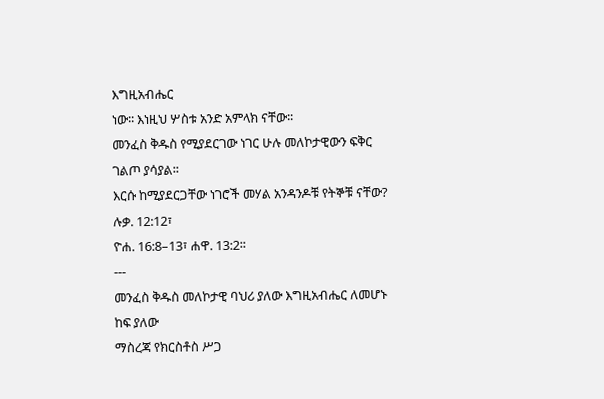እግዚአብሔር
ነው፡፡ እነዚህ ሦስቱ አንድ አምላክ ናቸው፡፡
መንፈስ ቅዱስ የሚያደርገው ነገር ሁሉ መለኮታዊውን ፍቅር ገልጦ ያሳያል፡፡
እርሱ ከሚያደርጋቸው ነገሮች መሃል አንዳንዶቹ የትኞቹ ናቸው? ሉቃ. 12:12፣
ዮሐ. 16:8–13፣ ሐዋ. 13:2፡፡
---
መንፈስ ቅዱስ መለኮታዊ ባህሪ ያለው እግዚአብሔር ለመሆኑ ከፍ ያለው
ማስረጃ የክርስቶስ ሥጋ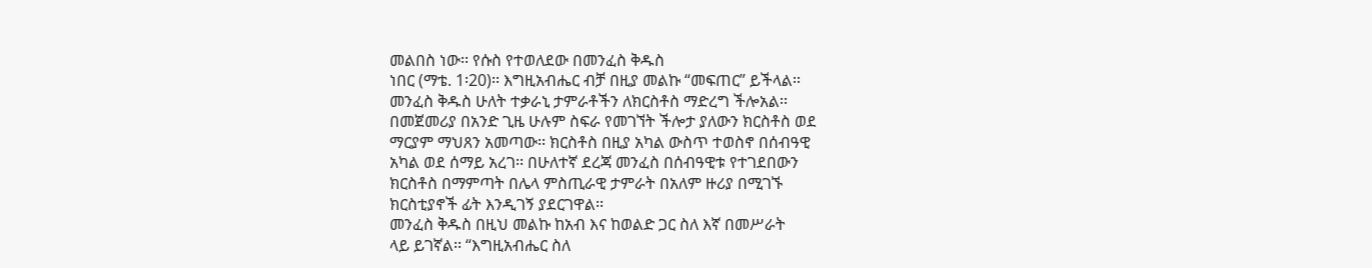መልበስ ነው፡፡ የሱስ የተወለደው በመንፈስ ቅዱስ
ነበር (ማቴ. 1፡20)፡፡ እግዚአብሔር ብቻ በዚያ መልኩ “መፍጠር” ይችላል፡፡
መንፈስ ቅዱስ ሁለት ተቃራኒ ታምራቶችን ለክርስቶስ ማድረግ ችሎአል፡፡
በመጀመሪያ በአንድ ጊዜ ሁሉም ስፍራ የመገኘት ችሎታ ያለውን ክርስቶስ ወደ
ማርያም ማህጸን አመጣው፡፡ ክርስቶስ በዚያ አካል ውስጥ ተወስኖ በሰብዓዊ
አካል ወደ ሰማይ አረገ፡፡ በሁለተኛ ደረጃ መንፈስ በሰብዓዊቱ የተገደበውን
ክርስቶስ በማምጣት በሌላ ምስጢራዊ ታምራት በአለም ዙሪያ በሚገኙ
ክርስቲያኖች ፊት እንዲገኝ ያደርገዋል፡፡
መንፈስ ቅዱስ በዚህ መልኩ ከአብ እና ከወልድ ጋር ስለ እኛ በመሥራት
ላይ ይገኛል፡፡ “እግዚአብሔር ስለ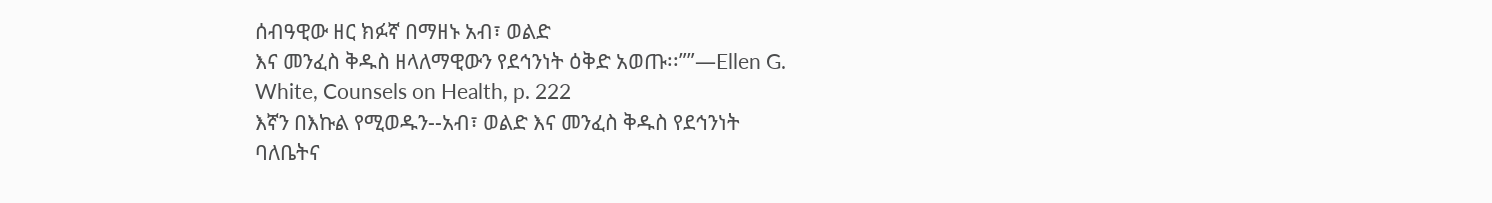ሰብዓዊው ዘር ክፉኛ በማዘኑ አብ፣ ወልድ
እና መንፈስ ቅዱስ ዘላለማዊውን የደኅንነት ዕቅድ አወጡ፡፡””—Ellen G.
White, Counsels on Health, p. 222
እኛን በእኩል የሚወዱን--አብ፣ ወልድ እና መንፈስ ቅዱስ የደኅንነት
ባለቤትና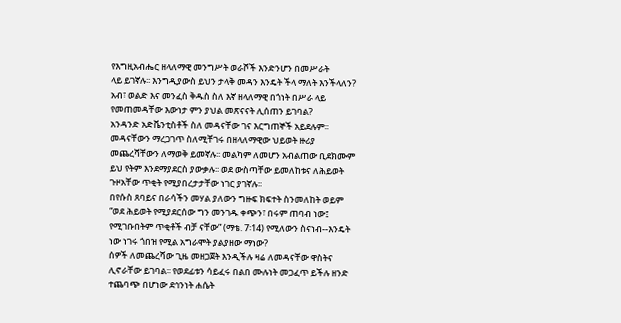የእግዚአብሔር ዘላለማዊ መንግሥት ወራሾች እንድንሆን በመሥራት
ላይ ይገኛሉ፡፡ እንግዲያውስ ይህን ታላቅ መዳን እንዴት ችላ ማለት እንችላለን?
አብ፣ ወልድ እና መንፈስ ቅዱስ ስለ እኛ ዘላለማዊ በጎነት በሥራ ላይ
የመጠመዳቸው እውነታ ምን ያህል መጽናናት ሊሰጠን ይገባል?
አንዳንድ አድቬንቲስቶች ስለ መዳናቸው ገና እርግጠኞች አይደሉም፡፡
መዳናቸውን ማረጋገጥ ስለሚቸገሩ በዘላለማዊው ህይወት ዙሪያ
መጨረሻቸውን ለማወቅ ይመኛሉ፡፡ መልካም ለመሆን አብልጠው ቢደክሙም
ይህ የትም እንደማያደርስ ያውቃሉ፡፡ ወደ ውስጣቸው ይመለከቱና ለሕይወት
ጉዞአቸው ጥቂት የሚያበረታታቸው ነገር ያገኛሉ፡፡
በየሱስ ጸባይና በራሳችን መሃል ያለውን ግዙፍ ክፍተት ስንመለከት ወይም
“ወደ ሕይወት የሚያደርሰው ግን መንገዱ ቀጭን፣ በሩም ጠባብ ነው፤
የሚገቡበትም ጥቂቶች ብቻ ናቸው” (ማቴ. 7፡14) የሚለውን ስናነብ--እንዴት
ነው ነገሩ ጎበዝ የሚል አግራሞት ያልያዘው ማነው?
ሰዎች ለመጨረሻው ጊዜ መዘጋጀት እንዲችሉ ዛሬ ለመዳናቸው ዋስትና
ሊኖራቸው ይገባል፡፡ የወደፊቱን ሳይፈሩ በልበ ሙሉነት መጋፈጥ ይችሉ ዘንድ
ተጨባጭ በሆነው ደኅንነት ሐሴት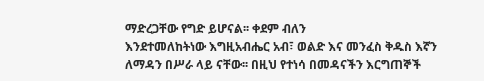ማድረጋቸው የግድ ይሆናል፡፡ ቀደም ብለን
እንደተመለከትነው እግዚአብሔር አብ፣ ወልድ እና መንፈስ ቅዱስ እኛን
ለማዳን በሥራ ላይ ናቸው፡፡ በዚህ የተነሳ በመዳናችን እርግጠኞች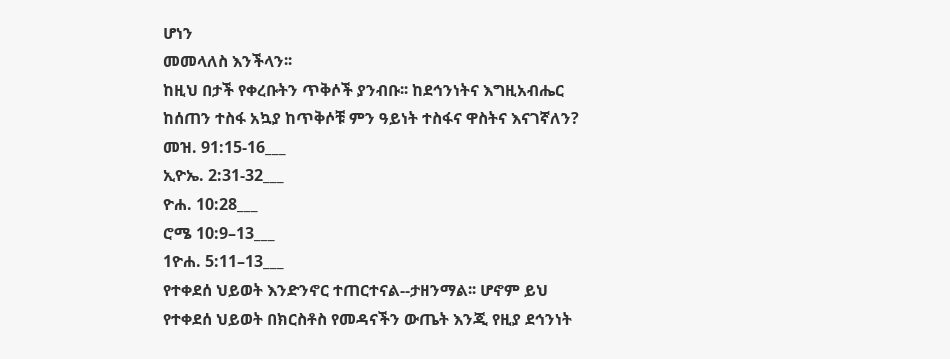ሆነን
መመላለስ እንችላን፡፡
ከዚህ በታች የቀረቡትን ጥቅሶች ያንብቡ፡፡ ከደኅንነትና እግዚአብሔር
ከሰጠን ተስፋ አኳያ ከጥቅሶቹ ምን ዓይነት ተስፋና ዋስትና እናገኛለን?
መዝ. 91:15-16___
ኢዮኤ. 2:31-32___
ዮሐ. 10:28___
ሮሜ 10:9–13___
1ዮሐ. 5:11–13___
የተቀደሰ ህይወት እንድንኖር ተጠርተናል--ታዘንማል፡፡ ሆኖም ይህ
የተቀደሰ ህይወት በክርስቶስ የመዳናችን ውጤት እንጂ የዚያ ደኅንነት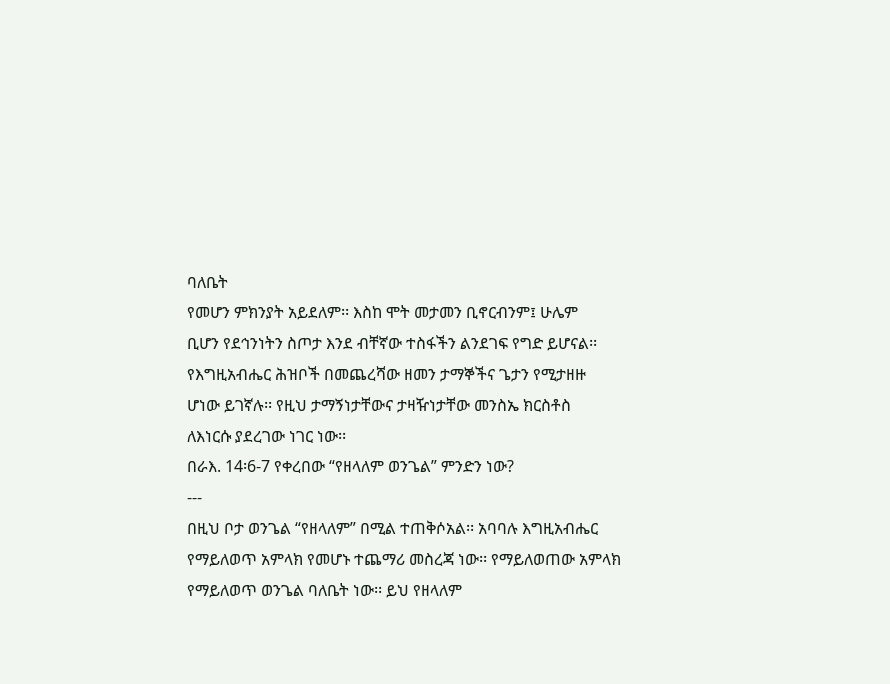ባለቤት
የመሆን ምክንያት አይደለም፡፡ እስከ ሞት መታመን ቢኖርብንም፤ ሁሌም
ቢሆን የደኅንነትን ስጦታ እንደ ብቸኛው ተስፋችን ልንደገፍ የግድ ይሆናል፡፡
የእግዚአብሔር ሕዝቦች በመጨረሻው ዘመን ታማኞችና ጌታን የሚታዘዙ
ሆነው ይገኛሉ፡፡ የዚህ ታማኝነታቸውና ታዛዥነታቸው መንስኤ ክርስቶስ
ለእነርሱ ያደረገው ነገር ነው፡፡
በራእ. 14፡6-7 የቀረበው “የዘላለም ወንጌል” ምንድን ነው?
---
በዚህ ቦታ ወንጌል “የዘላለም” በሚል ተጠቅሶአል፡፡ አባባሉ እግዚአብሔር
የማይለወጥ አምላክ የመሆኑ ተጨማሪ መስረጃ ነው፡፡ የማይለወጠው አምላክ
የማይለወጥ ወንጌል ባለቤት ነው፡፡ ይህ የዘላለም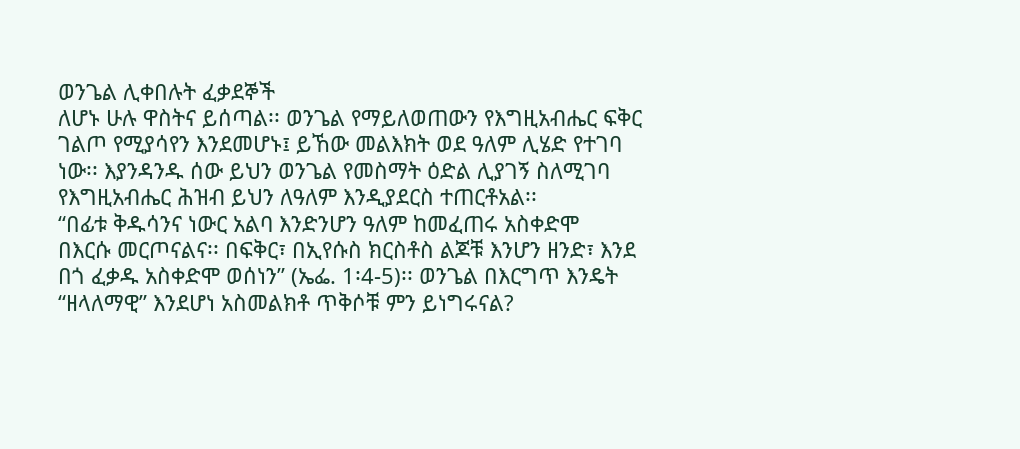ወንጌል ሊቀበሉት ፈቃደኞች
ለሆኑ ሁሉ ዋስትና ይሰጣል፡፡ ወንጌል የማይለወጠውን የእግዚአብሔር ፍቅር
ገልጦ የሚያሳየን እንደመሆኑ፤ ይኸው መልእክት ወደ ዓለም ሊሄድ የተገባ
ነው፡፡ እያንዳንዱ ሰው ይህን ወንጌል የመስማት ዕድል ሊያገኝ ስለሚገባ
የእግዚአብሔር ሕዝብ ይህን ለዓለም እንዲያደርስ ተጠርቶአል፡፡
“በፊቱ ቅዱሳንና ነውር አልባ እንድንሆን ዓለም ከመፈጠሩ አስቀድሞ
በእርሱ መርጦናልና፡፡ በፍቅር፣ በኢየሱስ ክርስቶስ ልጆቹ እንሆን ዘንድ፣ እንደ
በጎ ፈቃዱ አስቀድሞ ወሰነን” (ኤፌ. 1፡4-5)፡፡ ወንጌል በእርግጥ እንዴት
“ዘላለማዊ” እንደሆነ አስመልክቶ ጥቅሶቹ ምን ይነግሩናል?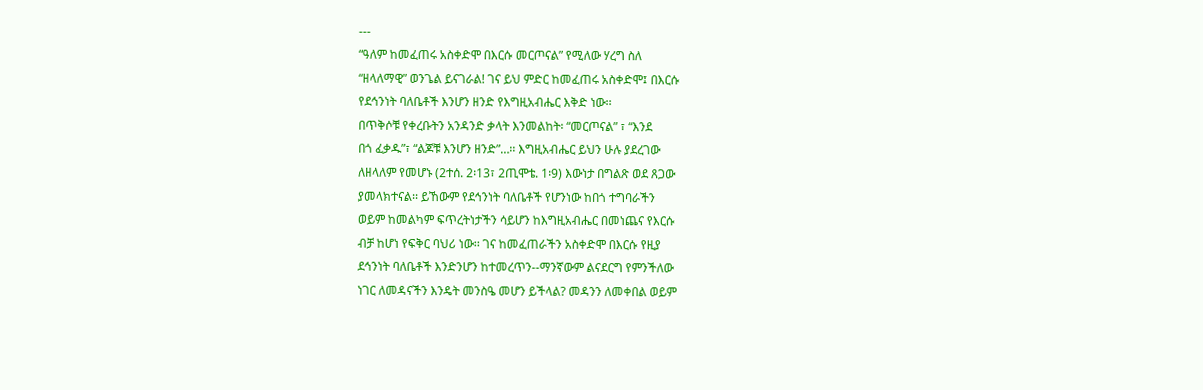---
“ዓለም ከመፈጠሩ አስቀድሞ በእርሱ መርጦናል” የሚለው ሃረግ ስለ
“ዘላለማዊ” ወንጌል ይናገራል! ገና ይህ ምድር ከመፈጠሩ አስቀድሞ፤ በእርሱ
የደኅንነት ባለቤቶች እንሆን ዘንድ የእግዚአብሔር እቅድ ነው፡፡
በጥቅሶቹ የቀረቡትን አንዳንድ ቃላት እንመልከት፡ “መርጦናል” ፣ “እንደ
በጎ ፈቃዱ”፣ “ልጆቹ እንሆን ዘንድ”…፡፡ እግዚአብሔር ይህን ሁሉ ያደረገው
ለዘላለም የመሆኑ (2ተሰ. 2፡13፣ 2ጢሞቴ. 1፡9) እውነታ በግልጽ ወደ ጸጋው
ያመላክተናል፡፡ ይኸውም የደኅንነት ባለቤቶች የሆንነው ከበጎ ተግባራችን
ወይም ከመልካም ፍጥረትነታችን ሳይሆን ከእግዚአብሔር በመነጨና የእርሱ
ብቻ ከሆነ የፍቅር ባህሪ ነው፡፡ ገና ከመፈጠራችን አስቀድሞ በእርሱ የዚያ
ደኅንነት ባለቤቶች እንድንሆን ከተመረጥን--ማንኛውም ልናደርግ የምንችለው
ነገር ለመዳናችን እንዴት መንስዔ መሆን ይችላል? መዳንን ለመቀበል ወይም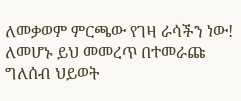ለመቃወም ምርጫው የገዛ ራሳችን ነው!
ለመሆኑ ይህ መመረጥ በተመራጩ ግለሰብ ህይወት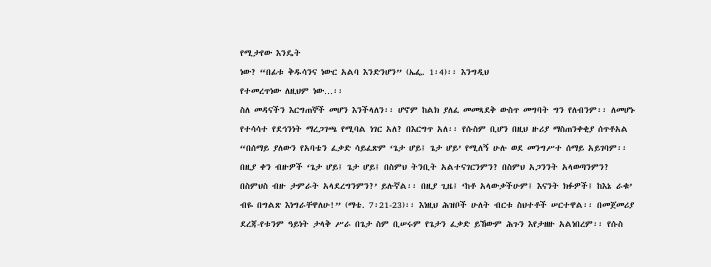የሚታየው እንዴት
ነው? “በፊቱ ቅዱሳንና ነውር አልባ እንድንሆን” (ኤፌ. 1፡4)፡፡ እንግዲህ
የተመረጥነው ለዚህም ነው…፡፡
ስለ መዳናችን እርግጠኞች መሆን እንችላለን፡፡ ሆኖም ከልክ ያለፈ መመጻደቅ ውስጥ መግባት ግን የለብንም፡፡ ለመሆኑ የተሳሳተ የደኅንነት ማረጋገጫ የሚባል ነገር አለ? በእርግጥ አለ፡፡ የሱስም ቢሆን በዚህ ዙሪያ ማስጠንቀቂያ ሰጥቶአል “በሰማይ ያለውን የአባቴን ፈቃድ ሳይፈጽም ‘ጌታ ሆይ፤ ጌታ ሆይ’ የሚለኝ ሁሉ ወደ መንግሥተ ሰማይ አይገባም፡፡ በዚያ ቀን ብዙዎች ‘ጌታ ሆይ፤ ጌታ ሆይ፤ በስምህ ትንቢት አልተናገርንምን? በስምህ አጋንንት አላወጣንምን? በስምህስ ብዙ ታምራት አላደረግንምን?’ ይሉኛል፡፡ በዚያ ጊዜ፤ ‘ከቶ አላውቃችሁም፤ እናንት ክፉዎች፤ ከእኔ ራቁ’ ብዬ በግልጽ እነግራቸዋለሁ!” (ማቴ. 7፡21-23)፡፡ እነዚህ ሕዝቦች ሁለት ብርቱ ስህተቶች ሠርተዋል፡፡ በመጀመሪያ ደረጃ-የቱንም ዓይነት ታላቅ ሥራ በጌታ ስም ቢሠሩም የጌታን ፈቃድ ይኸውም ሕጉን እየታዘዙ አልነበረም፡፡ የሱስ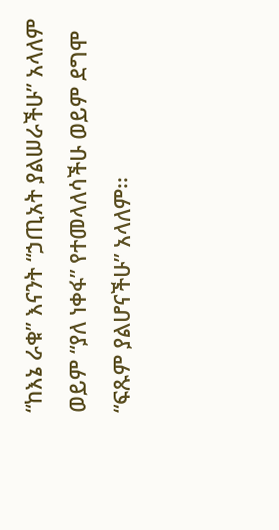“ከእኔ ራቁ” እናንት “ኃጢአት ያልሠራችሁ” አላለም ወይም “ያለ ነቀፋ” የተመላለሳችሁ ወይም ደግሞ “ፍጹም ያልሆናችሁ” አላለም፡፡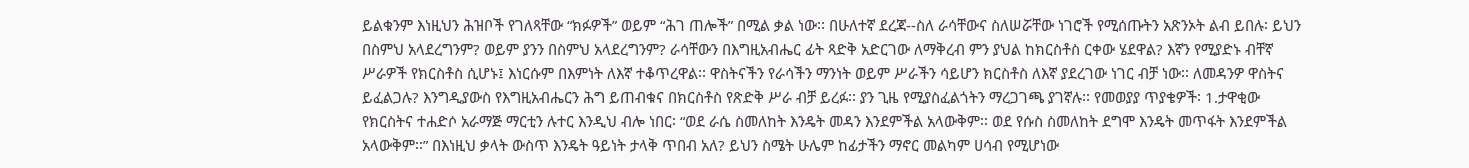ይልቁንም እነዚህን ሕዝቦች የገለጻቸው “ክፉዎች” ወይም “ሕገ ጠሎች” በሚል ቃል ነው፡፡ በሁለተኛ ደረጃ--ስለ ራሳቸውና ስለሠሯቸው ነገሮች የሚሰጡትን አጽንኦት ልብ ይበሉ፡ ይህን በስምህ አላደረግንም? ወይም ያንን በስምህ አላደረግንም? ራሳቸውን በእግዚአብሔር ፊት ጻድቅ አድርገው ለማቅረብ ምን ያህል ከክርስቶስ ርቀው ሄደዋል? እኛን የሚያድኑ ብቸኛ ሥራዎች የክርስቶስ ሲሆኑ፤ እነርሱም በእምነት ለእኛ ተቆጥረዋል፡፡ ዋስትናችን የራሳችን ማንነት ወይም ሥራችን ሳይሆን ክርስቶስ ለእኛ ያደረገው ነገር ብቻ ነው፡፡ ለመዳንዎ ዋስትና ይፈልጋሉ? እንግዲያውስ የእግዚአብሔርን ሕግ ይጠብቁና በክርስቶስ የጽድቅ ሥራ ብቻ ይረፉ፡፡ ያን ጊዜ የሚያስፈልጎትን ማረጋገጫ ያገኛሉ፡፡ የመወያያ ጥያቄዎች፡ 1.ታዋቂው የክርስትና ተሐድሶ አራማጅ ማርቲን ሉተር እንዲህ ብሎ ነበር፡ “ወደ ራሴ ስመለከት እንዴት መዳን እንደምችል አላውቅም፡፡ ወደ የሱስ ስመለከት ደግሞ እንዴት መጥፋት እንደምችል አላውቅም፡፡” በእነዚህ ቃላት ውስጥ እንዴት ዓይነት ታላቅ ጥበብ አለ? ይህን ስሜት ሁሌም ከፊታችን ማኖር መልካም ሀሳብ የሚሆነው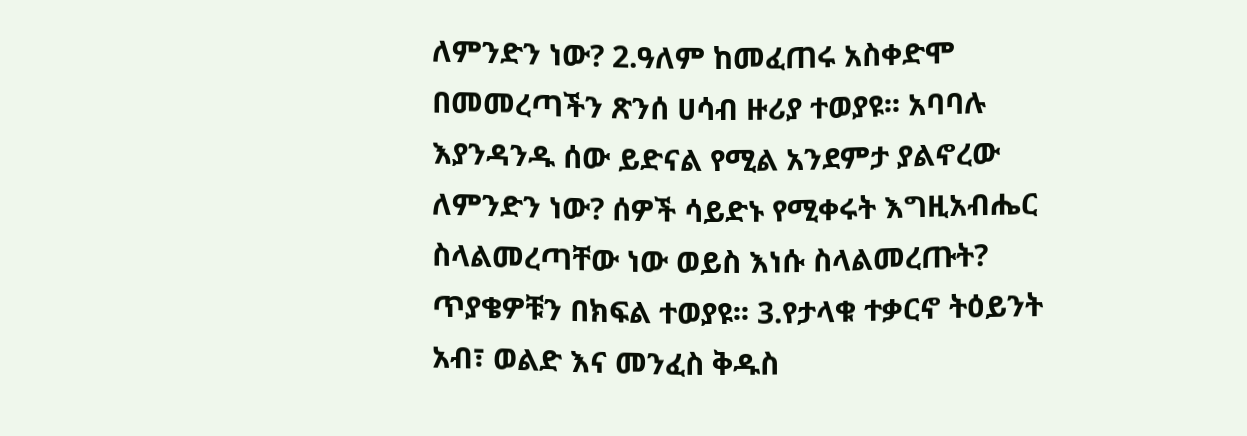ለምንድን ነው? 2.ዓለም ከመፈጠሩ አስቀድሞ በመመረጣችን ጽንሰ ሀሳብ ዙሪያ ተወያዩ፡፡ አባባሉ እያንዳንዱ ሰው ይድናል የሚል አንደምታ ያልኖረው ለምንድን ነው? ሰዎች ሳይድኑ የሚቀሩት እግዚአብሔር ስላልመረጣቸው ነው ወይስ እነሱ ስላልመረጡት? ጥያቄዎቹን በክፍል ተወያዩ፡፡ 3.የታላቁ ተቃርኖ ትዕይንት አብ፣ ወልድ እና መንፈስ ቅዱስ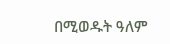በሚወዱት ዓለም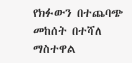የክፉውን በተጨባጭ መከሰት በተሻለ ማስተዋል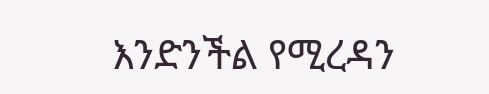እንድንችል የሚረዳን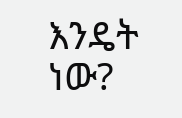እንዴት ነው?